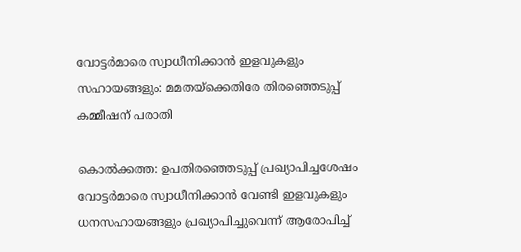വോട്ടര്‍മാരെ സ്വാധീനിക്കാന്‍ ഇളവുകളും സഹായങ്ങളും: മമതയ്‌ക്കെതിരേ തിരഞ്ഞെടുപ്പ് കമ്മീഷന് പരാതി

കൊല്‍ക്കത്ത: ഉപതിരഞ്ഞെടുപ്പ് പ്രഖ്യാപിച്ചശേഷം വോട്ടര്‍മാരെ സ്വാധീനിക്കാന്‍ വേണ്ടി ഇളവുകളും ധനസഹായങ്ങളും പ്രഖ്യാപിച്ചുവെന്ന് ആരോപിച്ച്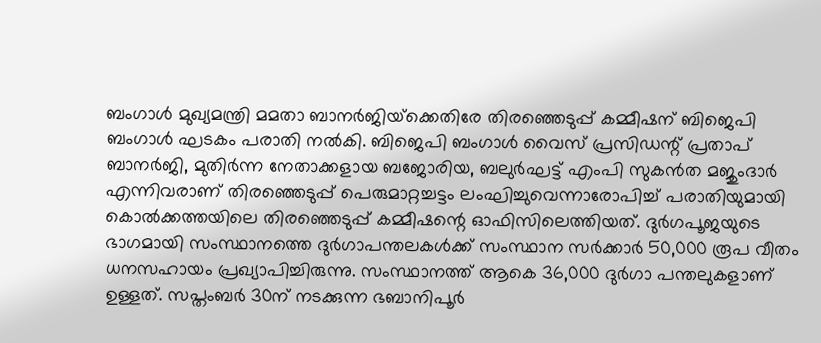ബംഗാള്‍ മുഖ്യമന്ത്രി മമതാ ബാനര്‍ജിയ്‌ക്കെതിരേ തിരഞ്ഞെടുപ്പ് കമ്മീഷന് ബിജെപി ബംഗാള്‍ ഘടകം പരാതി നല്‍കി. ബിജെപി ബംഗാള്‍ വൈസ് പ്രസിഡന്റ് പ്രതാപ് ബാനര്‍ജി, മുതിര്‍ന്ന നേതാക്കളായ ബജോരിയ, ബലുര്‍ഘട്ട് എംപി സുകന്‍ത മജുംദാര്‍ എന്നിവരാണ് തിരഞ്ഞെടുപ്പ് പെരുമാറ്റച്ചട്ടം ലംഘിച്ചുവെന്നാരോപിച്ച് പരാതിയുമായി കൊല്‍ക്കത്തയിലെ തിരഞ്ഞെടുപ്പ് കമ്മീഷന്റെ ഓഫിസിലെത്തിയത്. ദുര്‍ഗപൂജയുടെ ഭാഗമായി സംസ്ഥാനത്തെ ദുര്‍ഗാപന്തലകള്‍ക്ക് സംസ്ഥാന സര്‍ക്കാര്‍ 50,000 രൂപ വീതം ധനസഹായം പ്രഖ്യാപിച്ചിരുന്നു. സംസ്ഥാനത്ത് ആകെ 36,000 ദുര്‍ഗാ പന്തലുകളാണ് ഉള്ളത്. സപ്തംബര്‍ 30ന് നടക്കുന്ന ഭബാനിപൂര്‍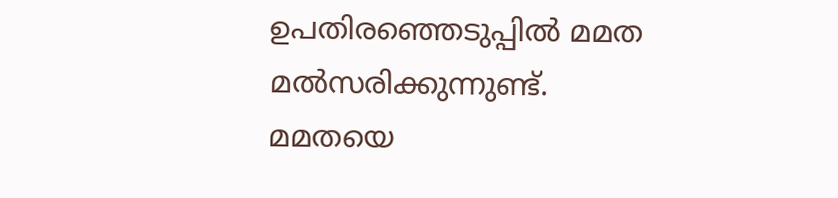ഉപതിരഞ്ഞെടുപ്പില്‍ മമത മല്‍സരിക്കുന്നുണ്ട്. മമതയെ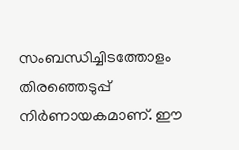സംബന്ധിച്ചിടത്തോളം തിരഞ്ഞെടുപ്പ് നിര്‍ണായകമാണ്. ഈ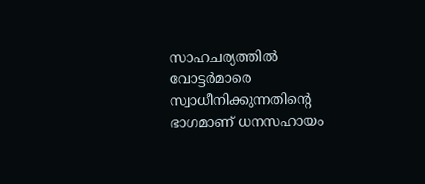സാഹചര്യത്തില്‍ വോട്ടര്‍മാരെ സ്വാധീനിക്കുന്നതിന്റെ ഭാഗമാണ് ധനസഹായം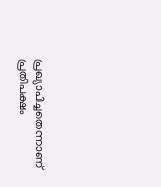പ്രഖ്യാപിച്ചതെന്നാണ് പ്രതിപക്ഷം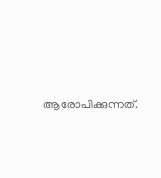ആരോപിക്കുന്നത്.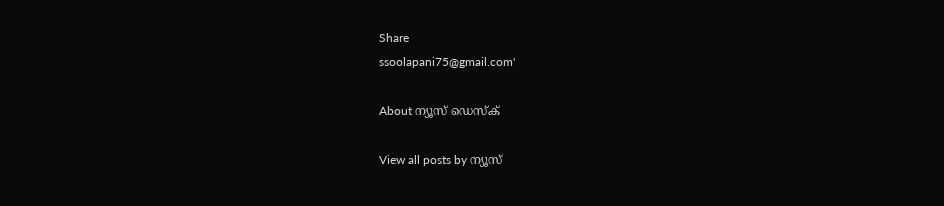Share
ssoolapani75@gmail.com'

About ന്യൂസ് ഡെസ്ക്

View all posts by ന്യൂസ്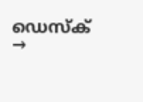ഡെസ്ക് →